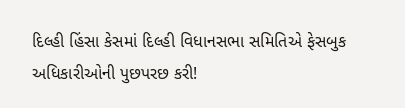દિલ્હી હિંસા કેસમાં દિલ્હી વિધાનસભા સમિતિએ ફેસબુક અધિકારીઓની પુછપરછ કરી!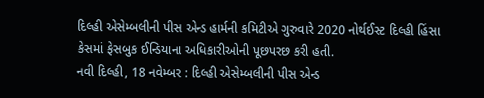દિલ્હી એસેમ્બલીની પીસ એન્ડ હાર્મની કમિટીએ ગુરુવારે 2020 નોર્થઈસ્ટ દિલ્હી હિંસા કેસમાં ફેસબુક ઈન્ડિયાના અધિકારીઓની પૂછપરછ કરી હતી.
નવી દિલ્હી, 18 નવેમ્બર : દિલ્હી એસેમ્બલીની પીસ એન્ડ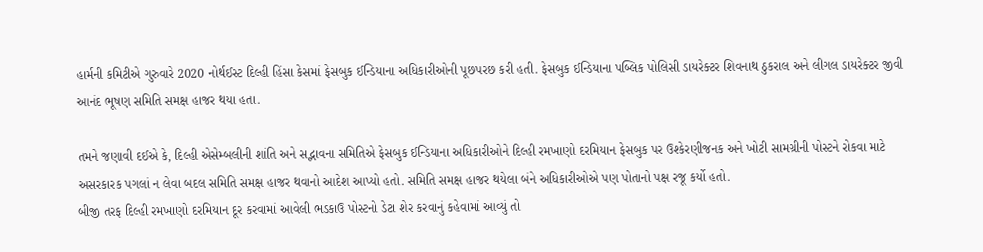હાર્મની કમિટીએ ગુરુવારે 2020 નોર્થઈસ્ટ દિલ્હી હિંસા કેસમાં ફેસબુક ઈન્ડિયાના અધિકારીઓની પૂછપરછ કરી હતી. ફેસબુક ઈન્ડિયાના પબ્લિક પોલિસી ડાયરેક્ટર શિવનાથ ઠુકરાલ અને લીગલ ડાયરેક્ટર જીવી આનંદ ભૂષણ સમિતિ સમક્ષ હાજર થયા હતા.

તમને જણાવી દઈએ કે, દિલ્હી એસેમ્બલીની શાંતિ અને સદ્ભાવના સમિતિએ ફેસબુક ઈન્ડિયાના અધિકારીઓને દિલ્હી રમખાણો દરમિયાન ફેસબુક પર ઉશ્કેરણીજનક અને ખોટી સામગ્રીની પોસ્ટને રોકવા માટે અસરકારક પગલાં ન લેવા બદલ સમિતિ સમક્ષ હાજર થવાનો આદેશ આપ્યો હતો. સમિતિ સમક્ષ હાજર થયેલા બંને અધિકારીઓએ પણ પોતાનો પક્ષ રજૂ કર્યો હતો.
બીજી તરફ દિલ્હી રમખાણો દરમિયાન દૂર કરવામાં આવેલી ભડકાઉ પોસ્ટનો ડેટા શેર કરવાનું કહેવામાં આવ્યું તો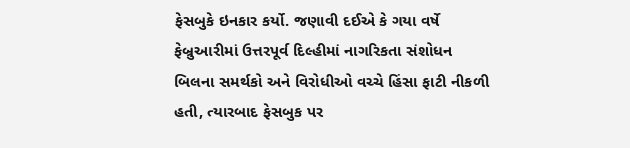ફેસબુકે ઇનકાર કર્યો. જણાવી દઈએ કે ગયા વર્ષે ફેબ્રુઆરીમાં ઉત્તરપૂર્વ દિલ્હીમાં નાગરિકતા સંશોધન બિલના સમર્થકો અને વિરોધીઓ વચ્ચે હિંસા ફાટી નીકળી હતી, ત્યારબાદ ફેસબુક પર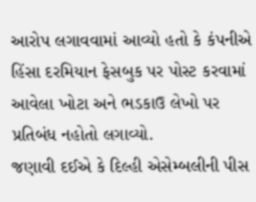આરોપ લગાવવામાં આવ્યો હતો કે કંપનીએ હિંસા દરમિયાન ફેસબુક પર પોસ્ટ કરવામાં આવેલા ખોટા અને ભડકાઉ લેખો પર પ્રતિબંધ નહોતો લગાવ્યો.
જણાવી દઈએ કે દિલ્હી એસેમ્બલીની પીસ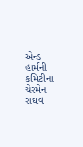એન્ડ હાર્મની કમિટીના ચેરમેન રાઘવ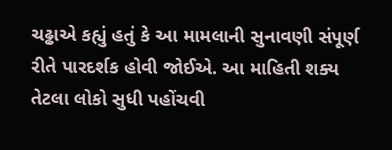ચઢ્ઢાએ કહ્યું હતું કે આ મામલાની સુનાવણી સંપૂર્ણ રીતે પારદર્શક હોવી જોઈએ. આ માહિતી શક્ય તેટલા લોકો સુધી પહોંચવી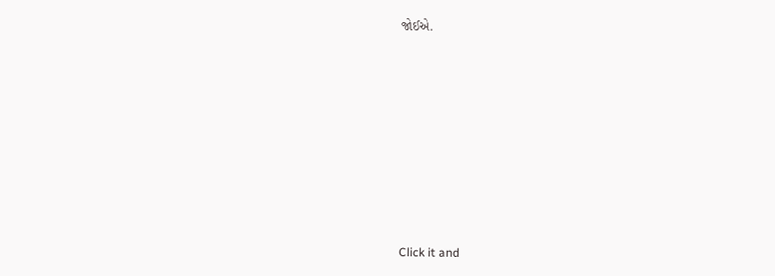જોઈએ.












Click it and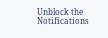Unblock the Notifications